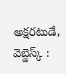అక్షరటుడే, వెబ్డెస్క్ :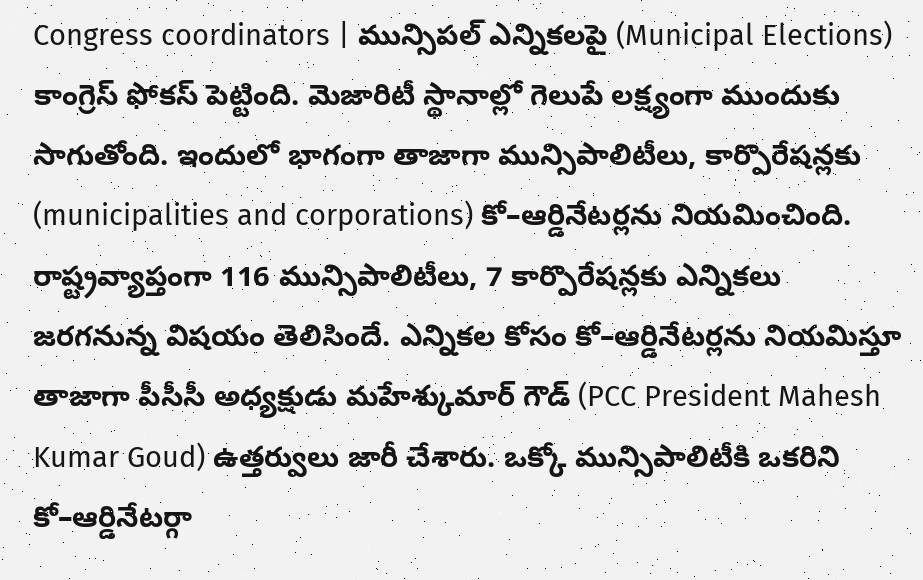Congress coordinators | మున్సిపల్ ఎన్నికలపై (Municipal Elections) కాంగ్రెస్ ఫోకస్ పెట్టింది. మెజారిటీ స్థానాల్లో గెలుపే లక్ష్యంగా ముందుకు సాగుతోంది. ఇందులో భాగంగా తాజాగా మున్సిపాలిటీలు, కార్పొరేషన్లకు (municipalities and corporations) కో–ఆర్డినేటర్లను నియమించింది.
రాష్ట్రవ్యాప్తంగా 116 మున్సిపాలిటీలు, 7 కార్పొరేషన్లకు ఎన్నికలు జరగనున్న విషయం తెలిసిందే. ఎన్నికల కోసం కో–ఆర్డినేటర్లను నియమిస్తూ తాజాగా పీసీసీ అధ్యక్షుడు మహేశ్కుమార్ గౌడ్ (PCC President Mahesh Kumar Goud) ఉత్తర్వులు జారీ చేశారు. ఒక్కో మున్సిపాలిటీకి ఒకరిని కో–ఆర్డినేటర్గా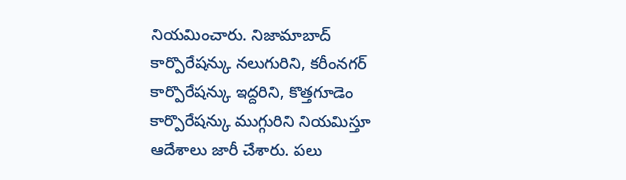నియమించారు. నిజామాబాద్ కార్పొరేషన్కు నలుగురిని, కరీంనగర్ కార్పొరేషన్కు ఇద్దరిని, కొత్తగూడెం కార్పొరేషన్కు ముగ్గురిని నియమిస్తూ ఆదేశాలు జారీ చేశారు. పలు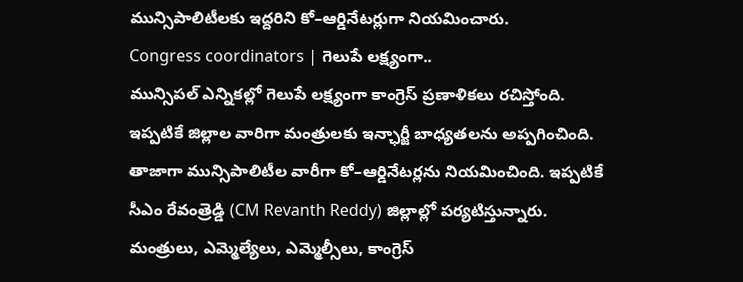మున్సిపాలిటీలకు ఇద్దరిని కో–ఆర్డినేటర్లుగా నియమించారు.
Congress coordinators | గెలుపే లక్ష్యంగా..
మున్సిపల్ ఎన్నికల్లో గెలుపే లక్ష్యంగా కాంగ్రెస్ ప్రణాళికలు రచిస్తోంది. ఇప్పటికే జిల్లాల వారిగా మంత్రులకు ఇన్ఛార్జీ బాధ్యతలను అప్పగించింది. తాజాగా మున్సిపాలిటీల వారీగా కో–ఆర్డినేటర్లను నియమించింది. ఇప్పటికే సీఎం రేవంత్రెడ్డి (CM Revanth Reddy) జిల్లాల్లో పర్యటిస్తున్నారు. మంత్రులు, ఎమ్మెల్యేలు, ఎమ్మెల్సీలు, కాంగ్రెస్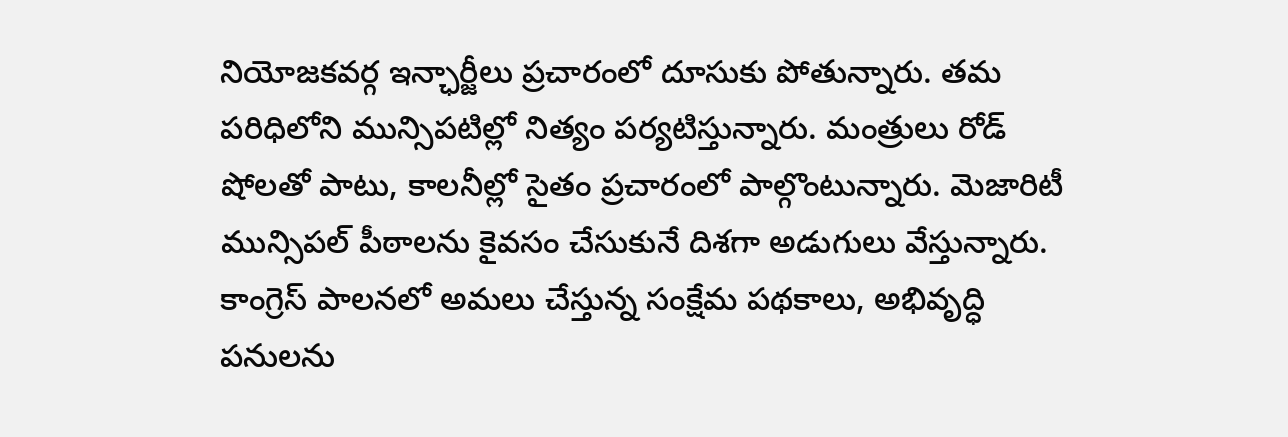నియోజకవర్గ ఇన్ఛార్జీలు ప్రచారంలో దూసుకు పోతున్నారు. తమ పరిధిలోని మున్సిపటిల్లో నిత్యం పర్యటిస్తున్నారు. మంత్రులు రోడ్ షోలతో పాటు, కాలనీల్లో సైతం ప్రచారంలో పాల్గొంటున్నారు. మెజారిటీ మున్సిపల్ పీఠాలను కైవసం చేసుకునే దిశగా అడుగులు వేస్తున్నారు.
కాంగ్రెస్ పాలనలో అమలు చేస్తున్న సంక్షేమ పథకాలు, అభివృద్ధి పనులను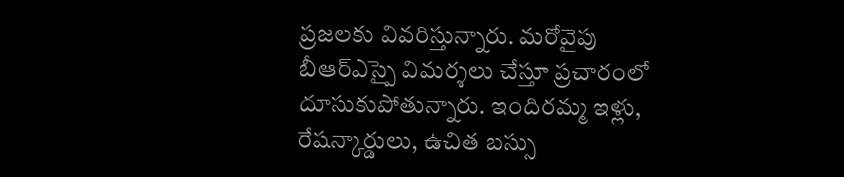ప్రజలకు వివరిస్తున్నారు. మరోవైపు బీఆర్ఎస్పై విమర్శలు చేస్తూ ప్రచారంలో దూసుకుపోతున్నారు. ఇందిరమ్మ ఇళ్లు, రేషన్కార్డులు, ఉచిత బస్సు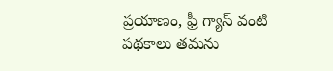ప్రయాణం, ఫ్రీ గ్యాస్ వంటి పథకాలు తమను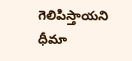గెలిపిస్తాయని ధీమా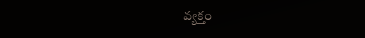వ్యక్తం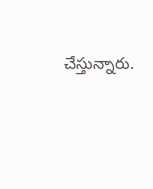చేస్తున్నారు.